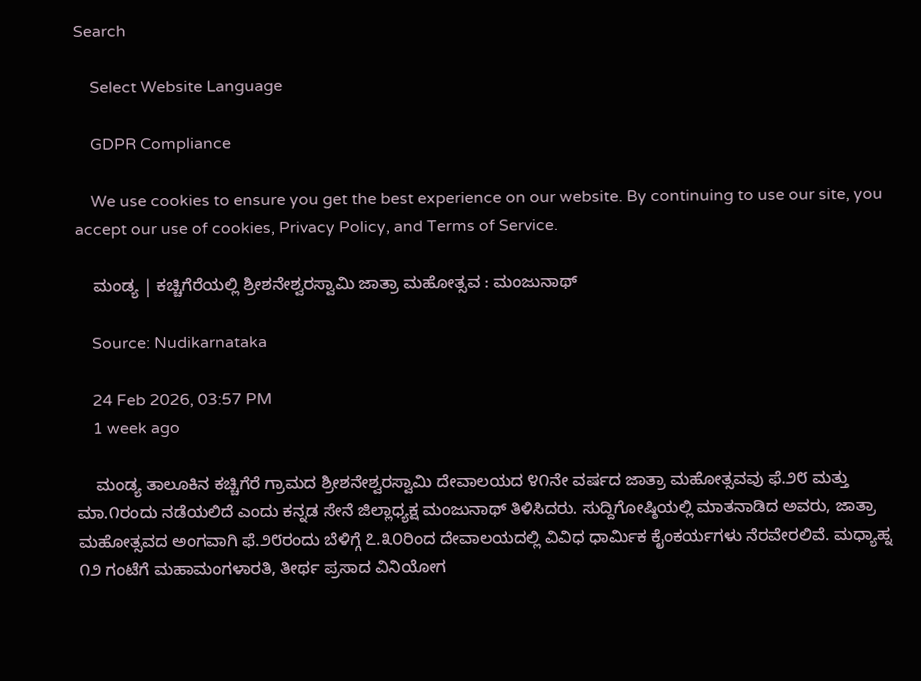Search

    Select Website Language

    GDPR Compliance

    We use cookies to ensure you get the best experience on our website. By continuing to use our site, you accept our use of cookies, Privacy Policy, and Terms of Service.

    ಮಂಡ್ಯ | ಕಚ್ಚಿಗೆರೆಯಲ್ಲಿ ಶ್ರೀಶನೇಶ್ವರಸ್ವಾಮಿ ಜಾತ್ರಾ ಮಹೋತ್ಸವ : ಮಂಜುನಾಥ್

    Source: Nudikarnataka

    24 Feb 2026, 03:57 PM
    1 week ago

    ಮಂಡ್ಯ ತಾಲೂಕಿನ ಕಚ್ಚಿಗೆರೆ ಗ್ರಾಮದ ಶ್ರೀಶನೇಶ್ವರಸ್ವಾಮಿ ದೇವಾಲಯದ ೪೧ನೇ ವರ್ಷದ ಜಾತ್ರಾ ಮಹೋತ್ಸವವು ಫೆ.೨೮ ಮತ್ತು ಮಾ.೧ರಂದು ನಡೆಯಲಿದೆ ಎಂದು ಕನ್ನಡ ಸೇನೆ ಜಿಲ್ಲಾಧ್ಯಕ್ಷ ಮಂಜುನಾಥ್ ತಿಳಿಸಿದರು. ಸುದ್ದಿಗೋಷ್ಠಿಯಲ್ಲಿ ಮಾತನಾಡಿದ ಅವರು, ಜಾತ್ರಾ ಮಹೋತ್ಸವದ ಅಂಗವಾಗಿ ಫೆ.೨೮ರಂದು ಬೆಳಿಗ್ಗೆ ೭.೩೦ರಿಂದ ದೇವಾಲಯದಲ್ಲಿ ವಿವಿಧ ಧಾರ್ಮಿಕ ಕೈಂಕರ್ಯಗಳು ನೆರವೇರಲಿವೆ. ಮಧ್ಯಾಹ್ನ ೧೨ ಗಂಟೆಗೆ ಮಹಾಮಂಗಳಾರತಿ, ತೀರ್ಥ ಪ್ರಸಾದ ವಿನಿಯೋಗ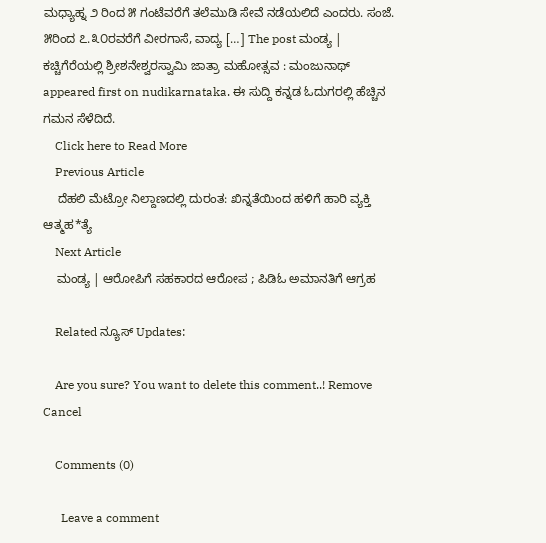ಮಧ್ಯಾಹ್ನ ೨ ರಿಂದ ೫ ಗಂಟೆವರೆಗೆ ತಲೆಮುಡಿ ಸೇವೆ ನಡೆಯಲಿದೆ ಎಂದರು. ಸಂಜೆ. ೫ರಿಂದ ೭.೩೦ರವರೆಗೆ ವೀರಗಾಸೆ, ವಾದ್ಯ […] The post ಮಂಡ್ಯ | ಕಚ್ಚಿಗೆರೆಯಲ್ಲಿ ಶ್ರೀಶನೇಶ್ವರಸ್ವಾಮಿ ಜಾತ್ರಾ ಮಹೋತ್ಸವ : ಮಂಜುನಾಥ್ appeared first on nudikarnataka. ಈ ಸುದ್ದಿ ಕನ್ನಡ ಓದುಗರಲ್ಲಿ ಹೆಚ್ಚಿನ ಗಮನ ಸೆಳೆದಿದೆ.
    Click here to Read More
    Previous Article
    ದೆಹಲಿ ಮೆಟ್ರೋ ನಿಲ್ದಾಣದಲ್ಲಿ ದುರಂತ: ಖಿನ್ನತೆಯಿಂದ ಹಳಿಗೆ ಹಾರಿ ವ್ಯಕ್ತಿ ಆತ್ಮಹ*ತ್ಯೆ
    Next Article
    ಮಂಡ್ಯ | ಆರೋಪಿಗೆ ಸಹಕಾರದ ಆರೋಪ ; ಪಿಡಿಓ ಅಮಾನತಿಗೆ ಆಗ್ರಹ

    Related ನ್ಯೂಸ್ Updates:

    Are you sure? You want to delete this comment..! Remove Cancel

    Comments (0)

      Leave a comment